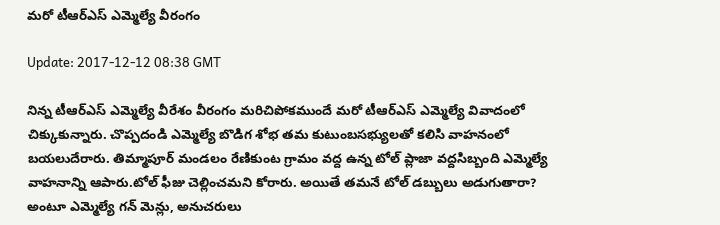మరో టీఆర్ఎస్ ఎమ్మెల్యే వీరంగం

Update: 2017-12-12 08:38 GMT

నిన్న టీఆర్ఎస్ ఎమ్మెల్యే వీరేశం వీరంగం మరిచిపోకముందే మరో టీఆర్ఎస్ ఎమ్మెల్యే వివాదంలో చిక్కుకున్నారు. చొప్పదండి ఎమ్మెల్యే బొడిగ శోభ తమ కుటుంబసభ్యులతో కలిసి వాహనంలో బయలుదేరారు. తిమ్మాపూర్ మండలం రేణికుంట గ్రామం వద్ద ఉన్న టోల్ ప్లాజా వద్దసిబ్బంది ఎమ్మెల్యే వాహనాన్ని ఆపారు.టోల్ ఫీజు చెల్లించమని కోరారు. అయితే తమనే టోల్ డబ్బులు అడుగుతారా? అంటూ ఎమ్మెల్యే గన్ మెన్లు, అనుచరులు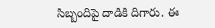సిబ్బందిపై దాడికి దిగారు. ఈ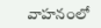వాహనంలో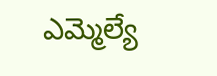ఎమ్మెల్యే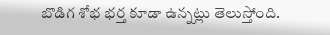బొడిగ శోభ భర్త కూడా ఉన్నట్లు తెలుస్తోంది.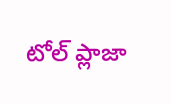టోల్ ప్లాజా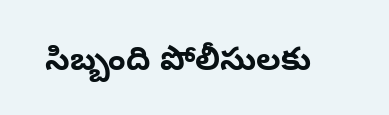సిబ్బంది పోలీసులకు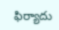ఫిర్యాదు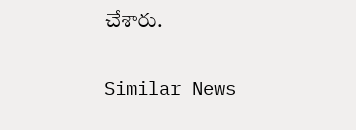చేశారు.

Similar News